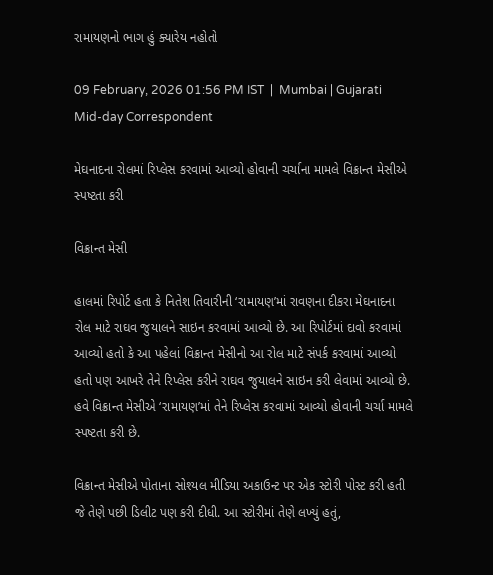રામાયણનો ભાગ હું ક્યારેય નહોતો

09 February, 2026 01:56 PM IST  |  Mumbai | Gujarati Mid-day Correspondent

મેઘનાદના રોલમાં રિપ્લેસ કરવામાં આવ્યો હોવાની ચર્ચાના મામલે વિક્રાન્ત મેસીએ સ્પષ્ટતા કરી

વિક્રાન્ત મેસી

હાલમાં રિપોર્ટ હતા કે નિતેશ તિવારીની ‘રામાયણ’માં રાવણના દીકરા મેઘનાદના રોલ માટે રાઘવ જુયાલને સાઇન કરવામાં આવ્યો છે. આ રિપોર્ટમાં દાવો કરવામાં આવ્યો હતો કે આ પહેલાં વિક્રાન્ત મેસીનો આ રોલ માટે સંપર્ક કરવામાં આવ્યો હતો પણ આખરે તેને રિપ્લેસ કરીને રાઘવ જુયાલને સાઇન કરી લેવામાં આવ્યો છે. હવે વિક્રાન્ત મેસીએ ‘રામાયણ’માં તેને રિપ્લેસ કરવામાં આવ્યો હોવાની ચર્ચા મામલે સ્પષ્ટતા કરી છે.

વિક્રાન્ત મેસીએ પોતાના સોશ્યલ મીડિયા અકાઉન્ટ પર એક સ્ટોરી પોસ્ટ કરી હતી જે તેણે પછી ડિલીટ પણ કરી દીધી. આ સ્ટોરીમાં તેણે લખ્યું હતું,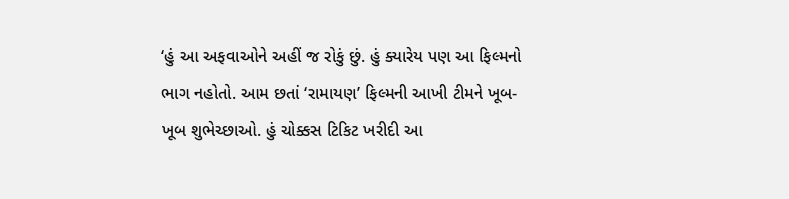‘હું આ અફવાઓને અહીં જ રોકું છું. હું ક્યારેય પણ આ ફિલ્મનો ભાગ નહોતો. આમ છતાં ‘રામાયણ’ ફિલ્મની આખી ટીમને ખૂબ-ખૂબ શુભેચ્છાઓ. હું ચોક્કસ ટિકિટ ખરીદી આ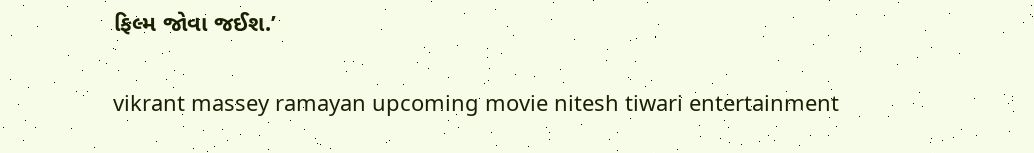ફિલ્મ જોવા જઈશ.’

vikrant massey ramayan upcoming movie nitesh tiwari entertainment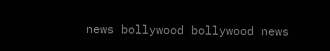news bollywood bollywood news